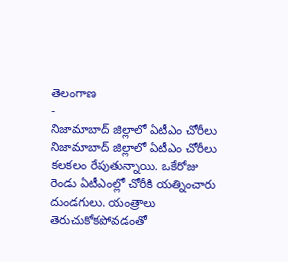తెలంగాణ
-
నిజామాబాద్ జిల్లాలో ఏటీఎం చోరీలు
నిజామాబాద్ జిల్లాలో ఏటీఎం చోరీలు కలకలం రేపుతున్నాయి. ఒకేరోజు రెండు ఏటీఎంల్లో చోరీకి యత్నించారు దుండగులు. యంత్రాలు తెరుచుకోకపోవడంతో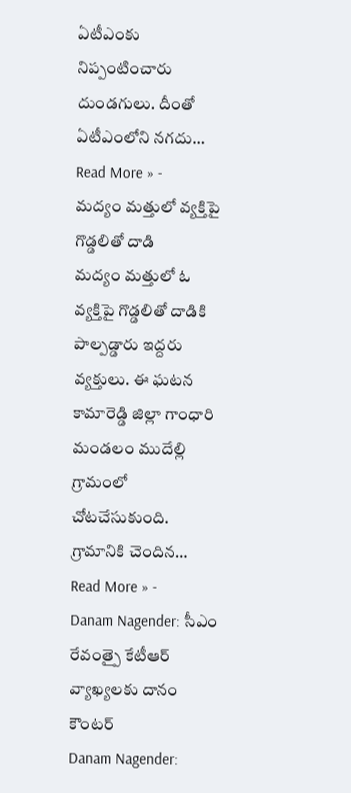ఏటీఎంకు నిప్పంటించారు దుండగులు. దీంతో ఏటీఎంలోని నగదు…
Read More » -
మద్యం మత్తులో వ్యక్తిపై గొడ్డలితో దాడి
మద్యం మత్తులో ఓ వ్యక్తిపై గొడ్డలితో దాడికి పాల్పడ్డారు ఇద్దరు వ్యక్తులు. ఈ ఘటన కామారెడ్డి జిల్లా గాంధారి మండలం ముదేల్లి గ్రామంలో చోటచేసుకుంది. గ్రామానికి చెందిన…
Read More » -
Danam Nagender: సీఎం రేవంత్పై కేటీఆర్ వ్యాఖ్యలకు దానం కౌంటర్
Danam Nagender: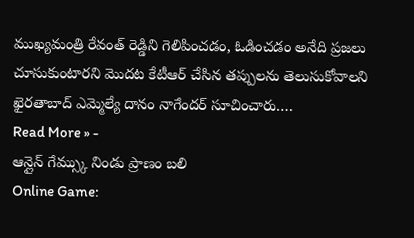ముఖ్యమంత్రి రేవంత్ రెడ్డిని గెలిపించడం, ఓడించడం అనేది ప్రజలు చూసుకుంటారని మొదట కేటీఆర్ చేసిన తప్పులను తెలుసుకోవాలని ఖైరతాబాద్ ఎమ్మెల్యే దానం నాగేందర్ సూచించారు.…
Read More » -
ఆన్లైన్ గేమ్స్కు నిండు ప్రాణం బలి
Online Game: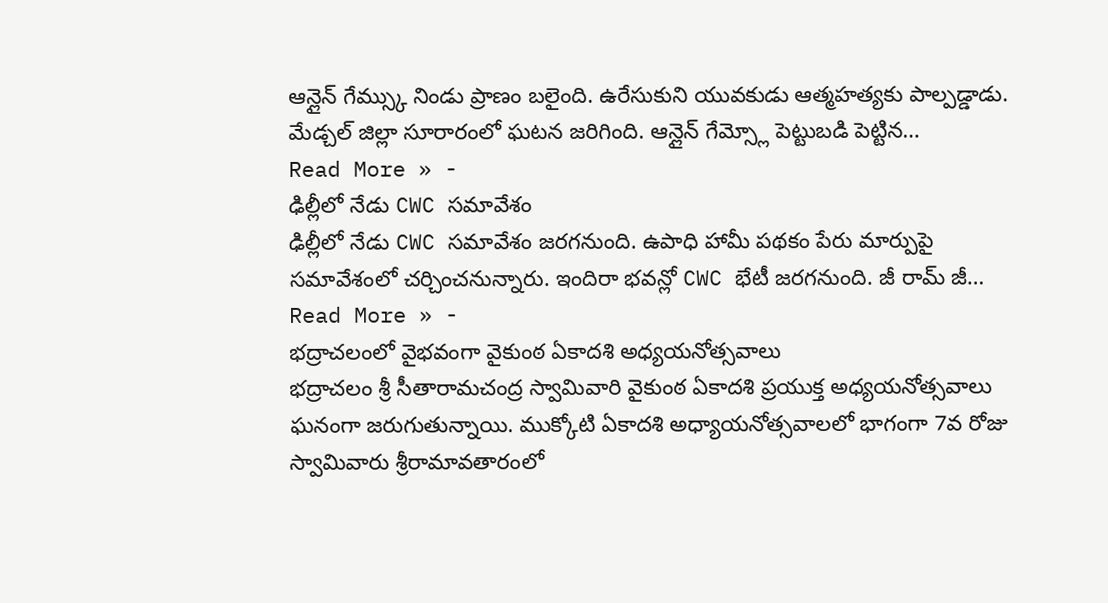ఆన్లైన్ గేమ్స్కు నిండు ప్రాణం బలైంది. ఉరేసుకుని యువకుడు ఆత్మహత్యకు పాల్పడ్డాడు. మేడ్చల్ జిల్లా సూరారంలో ఘటన జరిగింది. ఆన్లైన్ గేమ్స్లో పెట్టుబడి పెట్టిన…
Read More » -
ఢిల్లీలో నేడు CWC సమావేశం
ఢిల్లీలో నేడు CWC సమావేశం జరగనుంది. ఉపాధి హామీ పథకం పేరు మార్పుపై సమావేశంలో చర్చించనున్నారు. ఇందిరా భవన్లో CWC భేటీ జరగనుంది. జీ రామ్ జీ…
Read More » -
భద్రాచలంలో వైభవంగా వైకుంఠ ఏకాదశి అధ్యయనోత్సవాలు
భద్రాచలం శ్రీ సీతారామచంద్ర స్వామివారి వైకుంఠ ఏకాదశి ప్రయుక్త అధ్యయనోత్సవాలు ఘనంగా జరుగుతున్నాయి. ముక్కోటి ఏకాదశి అధ్యాయనోత్సవాలలో భాగంగా 7వ రోజు స్వామివారు శ్రీరామావతారంలో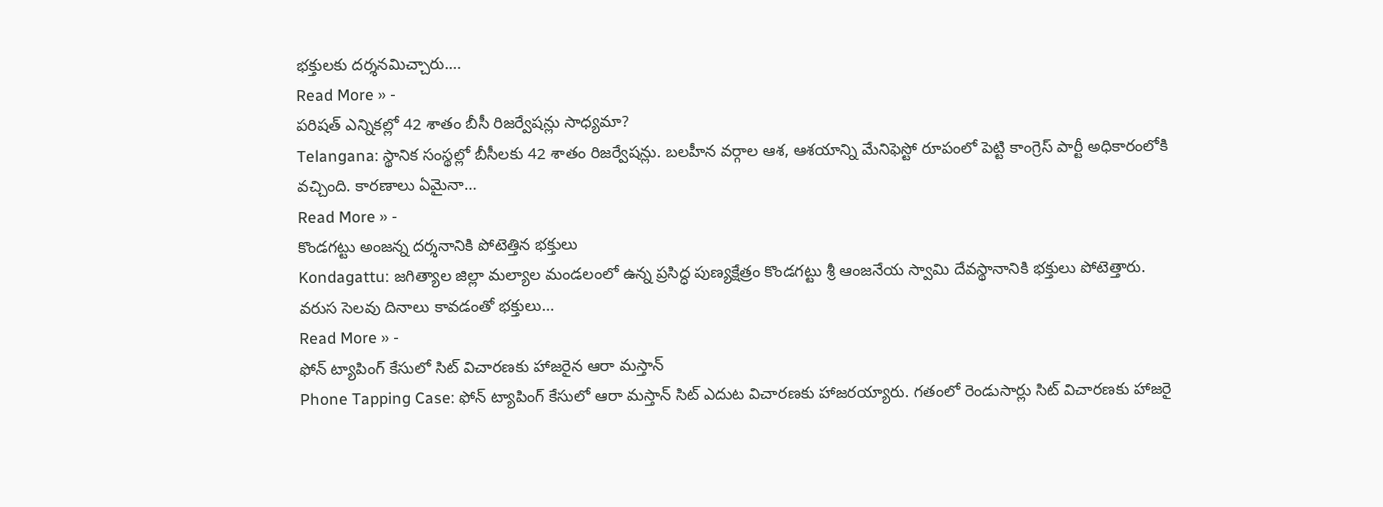భక్తులకు దర్శనమిచ్చారు.…
Read More » -
పరిషత్ ఎన్నికల్లో 42 శాతం బీసీ రిజర్వేషన్లు సాధ్యమా?
Telangana: స్థానిక సంస్థల్లో బీసీలకు 42 శాతం రిజర్వేషన్లు. బలహీన వర్గాల ఆశ, ఆశయాన్ని మేనిఫెస్టో రూపంలో పెట్టి కాంగ్రెస్ పార్టీ అధికారంలోకి వచ్చింది. కారణాలు ఏమైనా…
Read More » -
కొండగట్టు అంజన్న దర్శనానికి పోటెత్తిన భక్తులు
Kondagattu: జగిత్యాల జిల్లా మల్యాల మండలంలో ఉన్న ప్రసిద్ధ పుణ్యక్షేత్రం కొండగట్టు శ్రీ ఆంజనేయ స్వామి దేవస్థానానికి భక్తులు పోటెత్తారు. వరుస సెలవు దినాలు కావడంతో భక్తులు…
Read More » -
ఫోన్ ట్యాపింగ్ కేసులో సిట్ విచారణకు హాజరైన ఆరా మస్తాన్
Phone Tapping Case: ఫోన్ ట్యాపింగ్ కేసులో ఆరా మస్తాన్ సిట్ ఎదుట విచారణకు హాజరయ్యారు. గతంలో రెండుసార్లు సిట్ విచారణకు హాజరై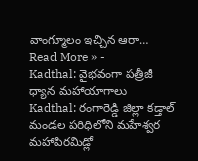వాంగ్మూలం ఇచ్చిన ఆరా…
Read More » -
Kadthal: వైభవంగా పత్రీజీ ధ్యాన మహాయాగాలు
Kadthal: రంగారెడ్డి జిల్లా కడ్తాల్ మండల పరిధిలోని మహేశ్వర మహాపిరమిడ్లో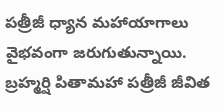పత్రీజీ ధ్యాన మహాయాగాలు వైభవంగా జరుగుతున్నాయి. బ్రహ్మర్షి పితామహా పత్రీజీ జీవిత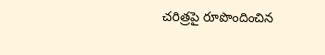చరిత్రపై రూపొందించిన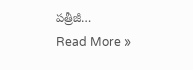పత్రీజీ…
Read More »